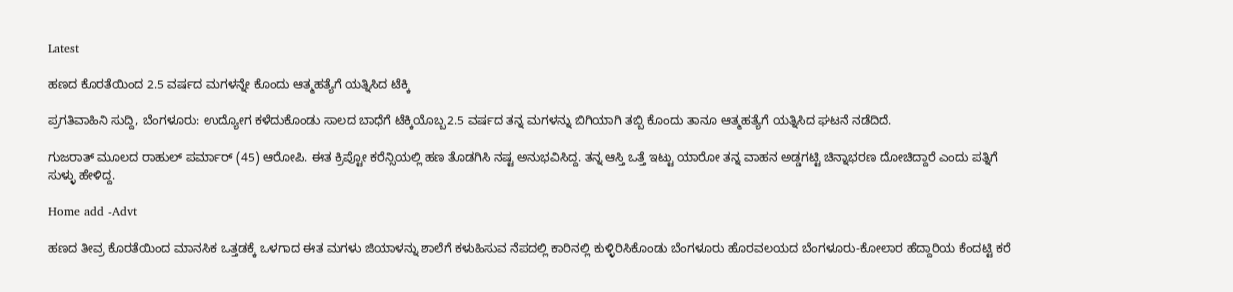Latest

ಹಣದ ಕೊರತೆಯಿಂದ 2.5 ವರ್ಷದ ಮಗಳನ್ನೇ ಕೊಂದು ಆತ್ಮಹತ್ಯೆಗೆ ಯತ್ನಿಸಿದ ಟೆಕ್ಕಿ

ಪ್ರಗತಿವಾಹಿನಿ ಸುದ್ದಿ, ಬೆಂಗಳೂರು: ಉದ್ಯೋಗ ಕಳೆದುಕೊಂಡು ಸಾಲದ ಬಾಧೆಗೆ ಟೆಕ್ಕಿಯೊಬ್ಬ2.5 ವರ್ಷದ ತನ್ನ ಮಗಳನ್ನು ಬಿಗಿಯಾಗಿ ತಬ್ಬಿ ಕೊಂದು ತಾನೂ ಆತ್ಮಹತ್ಯೆಗೆ ಯತ್ನಿಸಿದ ಘಟನೆ ನಡೆದಿದೆ.

ಗುಜರಾತ್ ಮೂಲದ ರಾಹುಲ್ ಪರ್ಮಾರ್ (45) ಆರೋಪಿ. ಈತ ಕ್ರಿಪ್ಟೋ ಕರೆನ್ಸಿಯಲ್ಲಿ ಹಣ ತೊಡಗಿಸಿ ನಷ್ಟ ಅನುಭವಿಸಿದ್ದ. ತನ್ನ ಆಸ್ತಿ ಒತ್ತೆ ಇಟ್ಟು ಯಾರೋ ತನ್ನ ವಾಹನ ಅಡ್ಡಗಟ್ಟಿ ಚಿನ್ನಾಭರಣ ದೋಚಿದ್ದಾರೆ ಎಂದು ಪತ್ನಿಗೆ ಸುಳ್ಳು ಹೇಳಿದ್ದ.

Home add -Advt

ಹಣದ ತೀವ್ರ ಕೊರತೆಯಿಂದ ಮಾನಸಿಕ ಒತ್ತಡಕ್ಕೆ ಒಳಗಾದ ಈತ ಮಗಳು ಜಿಯಾಳನ್ನು ಶಾಲೆಗೆ ಕಳುಹಿಸುವ ನೆಪದಲ್ಲಿ ಕಾರಿನಲ್ಲಿ ಕುಳ್ಳಿರಿಸಿಕೊಂಡು ಬೆಂಗಳೂರು ಹೊರವಲಯದ ಬೆಂಗಳೂರು-ಕೋಲಾರ ಹೆದ್ದಾರಿಯ ಕೆಂದಟ್ಟಿ ಕರೆ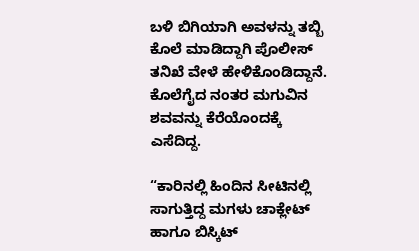ಬಳಿ ಬಿಗಿಯಾಗಿ ಅವಳನ್ನು ತಬ್ಬಿ ಕೊಲೆ ಮಾಡಿದ್ದಾಗಿ ಪೊಲೀಸ್ ತನಿಖೆ ವೇಳೆ ಹೇಳಿಕೊಂಡಿದ್ದಾನೆ. ಕೊಲೆಗೈದ ನಂತರ ಮಗುವಿನ ಶವವನ್ನು ಕೆರೆಯೊಂದಕ್ಕೆ ಎಸೆದಿದ್ದ.

“ಕಾರಿನಲ್ಲಿ ಹಿಂದಿನ ಸೀಟಿನಲ್ಲಿ ಸಾಗುತ್ತಿದ್ದ ಮಗಳು ಚಾಕ್ಲೇಟ್ ಹಾಗೂ ಬಿಸ್ಕಿಟ್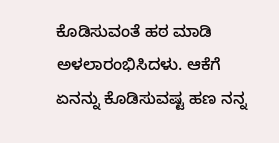ಕೊಡಿಸುವಂತೆ ಹಠ ಮಾಡಿ ಅಳಲಾರಂಭಿಸಿದಳು. ಆಕೆಗೆ ಏನನ್ನು ಕೊಡಿಸುವಷ್ಟ ಹಣ ನನ್ನ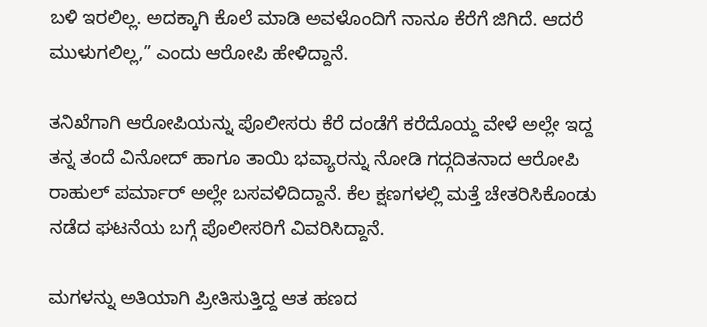ಬಳಿ ಇರಲಿಲ್ಲ. ಅದಕ್ಕಾಗಿ ಕೊಲೆ ಮಾಡಿ ಅವಳೊಂದಿಗೆ ನಾನೂ ಕೆರೆಗೆ ಜಿಗಿದೆ. ಆದರೆ ಮುಳುಗಲಿಲ್ಲ,” ಎಂದು ಆರೋಪಿ ಹೇಳಿದ್ದಾನೆ.

ತನಿಖೆಗಾಗಿ ಆರೋಪಿಯನ್ನು ಪೊಲೀಸರು ಕೆರೆ ದಂಡೆಗೆ ಕರೆದೊಯ್ದ ವೇಳೆ ಅಲ್ಲೇ ಇದ್ದ ತನ್ನ ತಂದೆ ವಿನೋದ್ ಹಾಗೂ ತಾಯಿ ಭವ್ಯಾರನ್ನು ನೋಡಿ ಗದ್ಗದಿತನಾದ ಆರೋಪಿ ರಾಹುಲ್ ಪರ್ಮಾರ್ ಅಲ್ಲೇ ಬಸವಳಿದಿದ್ದಾನೆ. ಕೆಲ ಕ್ಷಣಗಳಲ್ಲಿ ಮತ್ತೆ ಚೇತರಿಸಿಕೊಂಡು ನಡೆದ ಘಟನೆಯ ಬಗ್ಗೆ ಪೊಲೀಸರಿಗೆ ವಿವರಿಸಿದ್ದಾನೆ.

ಮಗಳನ್ನು ಅತಿಯಾಗಿ ಪ್ರೀತಿಸುತ್ತಿದ್ದ ಆತ ಹಣದ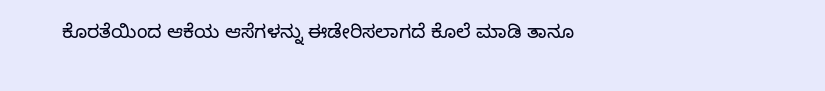ಕೊರತೆಯಿಂದ ಆಕೆಯ ಆಸೆಗಳನ್ನು ಈಡೇರಿಸಲಾಗದೆ ಕೊಲೆ ಮಾಡಿ ತಾನೂ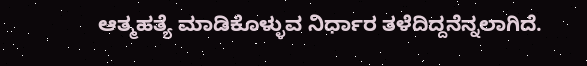ಆತ್ಮಹತ್ಯೆ ಮಾಡಿಕೊಳ್ಳುವ ನಿರ್ಧಾರ ತಳೆದಿದ್ದನೆನ್ನಲಾಗಿದೆ.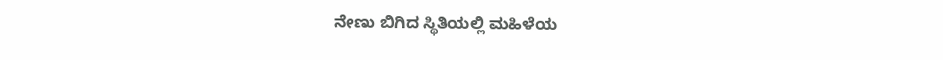ನೇಣು ಬಿಗಿದ ಸ್ಥಿತಿಯಲ್ಲಿ ಮಹಿಳೆಯ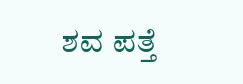ಶವ ಪತ್ತೆ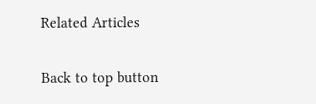Related Articles

Back to top button